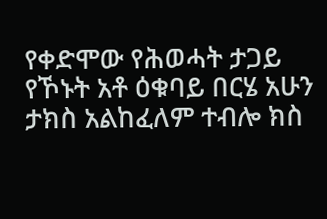የቀድሞው የሕወሓት ታጋይ የኾኑት አቶ ዕቁባይ በርሄ አሁን ታክስ አልከፈለም ተብሎ ክስ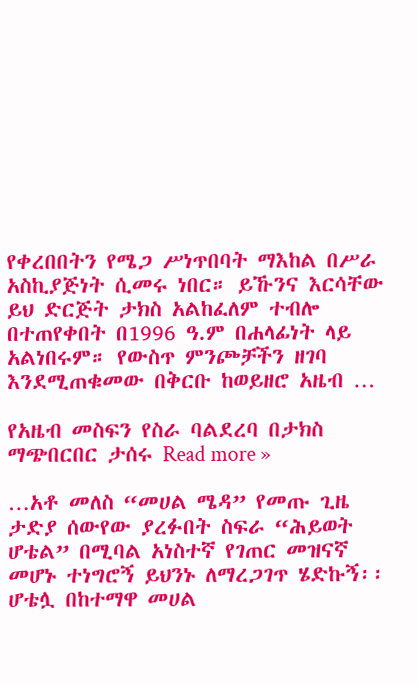የቀረበበትን የሜጋ ሥነጥበባት ማእከል በሥራ አስኪያጅነት ሲመሩ ነበር። ይኹንና እርሳቸው ይህ ድርጅት ታክስ አልከፈለም ተብሎ በተጠየቀበት በ1996 ዓ.ም በሐላፊነት ላይ አልነበሩም። የውስጥ ምንጮቻችን ዘገባ እንደሚጠቁመው በቅርቡ ከወይዘሮ አዜብ …

የአዜብ መስፍን የስራ ባልደረባ በታክስ ማጭበርበር ታሰሩ Read more »

…አቶ መለስ “መሀል ሜዳ” የመጡ ጊዜ ታድያ ሰውየው ያረፉበት ስፍራ “ሕይወት ሆቴል” በሚባል አነስተኛ የገጠር መዝናኛ መሆኑ ተነግሮኝ ይህንኑ ለማረጋገጥ ሄድኩኝ፡፡ ሆቴሏ በከተማዋ መሀል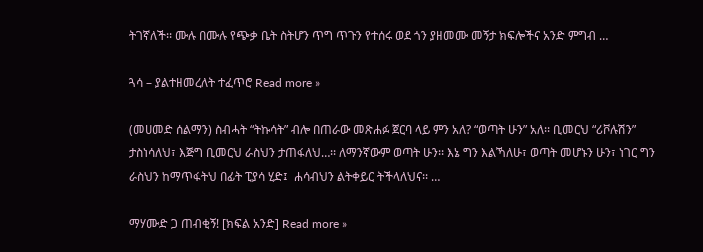ትገኛለች፡፡ ሙሉ በሙሉ የጭቃ ቤት ስትሆን ጥግ ጥጉን የተሰሩ ወደ ጎን ያዘመሙ መኝታ ክፍሎችና አንድ ምግብ …

ጓሳ – ያልተዘመረለት ተፈጥሮ Read more »

(መሀመድ ሰልማን) ስብሓት “ትኩሳት” ብሎ በጠራው መጽሐፉ ጀርባ ላይ ምን አለ? “ወጣት ሁን” አለ፡፡ ቢመርህ “ሪቮሉሽን” ታስነሳለህ፣ እጅግ ቢመርህ ራስህን ታጠፋለህ…፡፡ ለማንኛውም ወጣት ሁን፡፡ እኔ ግን እልኻለሁ፣ ወጣት መሆኑን ሁን፣ ነገር ግን ራስህን ከማጥፋትህ በፊት ፒያሳ ሂድ፤  ሐሳብህን ልትቀይር ትችላለህና፡፡ …

ማሃሙድ ጋ ጠብቂኝ! [ክፍል አንድ] Read more »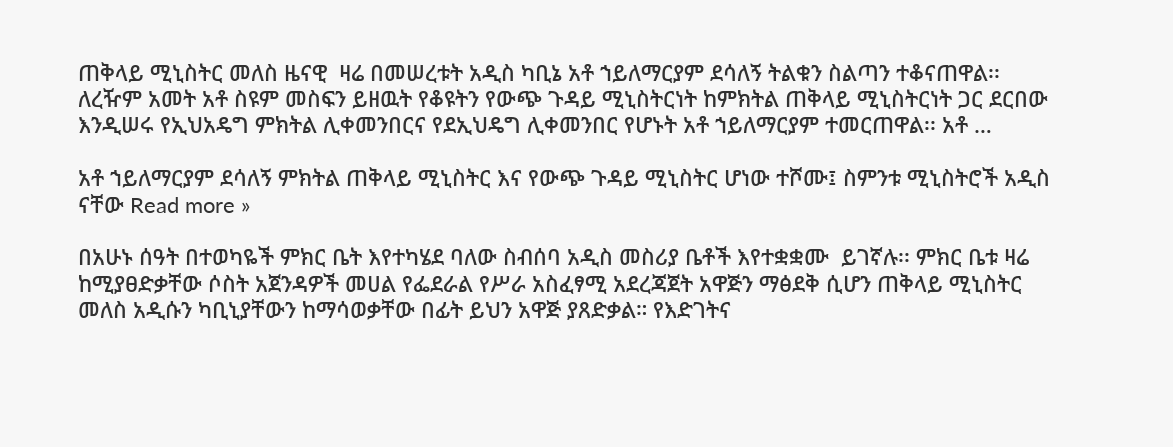ጠቅላይ ሚኒስትር መለስ ዜናዊ  ዛሬ በመሠረቱት አዲስ ካቢኔ አቶ ኀይለማርያም ደሳለኝ ትልቁን ስልጣን ተቆናጠዋል፡፡ ለረዥም አመት አቶ ስዩም መስፍን ይዘዉት የቆዩትን የውጭ ጉዳይ ሚኒስትርነት ከምክትል ጠቅላይ ሚኒስትርነት ጋር ደርበው እንዲሠሩ የኢህአዴግ ምክትል ሊቀመንበርና የደኢህዴግ ሊቀመንበር የሆኑት አቶ ኀይለማርያም ተመርጠዋል፡፡ አቶ …

አቶ ኀይለማርያም ደሳለኝ ምክትል ጠቅላይ ሚኒስትር እና የውጭ ጉዳይ ሚኒስትር ሆነው ተሾሙ፤ ስምንቱ ሚኒስትሮች አዲስ ናቸው Read more »

በአሁኑ ሰዓት በተወካዬች ምክር ቤት እየተካሄደ ባለው ስብሰባ አዲስ መስሪያ ቤቶች እየተቋቋሙ  ይገኛሉ፡፡ ምክር ቤቱ ዛሬ ከሚያፀድቃቸው ሶስት አጀንዳዎች መሀል የፌደራል የሥራ አስፈፃሚ አደረጃጀት አዋጅን ማፅደቅ ሲሆን ጠቅላይ ሚኒስትር መለስ አዲሱን ካቢኒያቸውን ከማሳወቃቸው በፊት ይህን አዋጅ ያጸድቃል። የእድገትና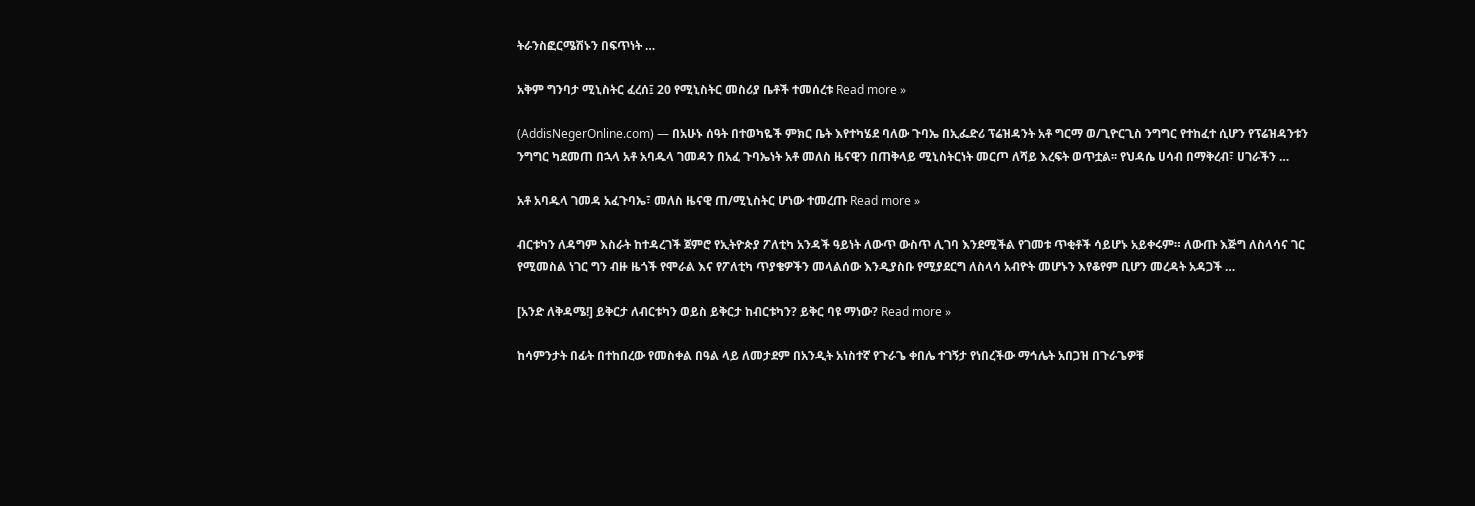ትራንስፎርሜሽኑን በፍጥነት …

አቅም ግንባታ ሚኒስትር ፈረሰ፤ 20 የሚኒስትር መስሪያ ቤቶች ተመሰረቱ Read more »

(AddisNegerOnline.com) — በአሁኑ ሰዓት በተወካዬች ምክር ቤት እየተካሄደ ባለው ጉባኤ በኢፌድሪ ፕሬዝዳንት አቶ ግርማ ወ/ጊዮርጊስ ንግግር የተከፈተ ሲሆን የፕሬዝዳንቱን ንግግር ካደመጠ በኋላ አቶ አባዱላ ገመዳን በአፈ ጉባኤነት አቶ መለስ ዜናዊን በጠቅላይ ሚኒስትርነት መርጦ ለሻይ እረፍት ወጥቷል፡፡ የህዳሴ ሀሳብ በማቅረብ፣ ሀገራችን …

አቶ አባዱላ ገመዳ አፈጉባኤ፣ መለስ ዜናዊ ጠ/ሚኒስትር ሆነው ተመረጡ Read more »

ብርቱካን ለዳግም እስራት ከተዳረገች ጀምሮ የኢትዮጵያ ፖለቲካ አንዳች ዓይነት ለውጥ ውስጥ ሊገባ እንደሚችል የገመቱ ጥቂቶች ሳይሆኑ አይቀሩም። ለውጡ እጅግ ለስላሳና ገር የሚመስል ነገር ግን ብዙ ዜጎች የሞራል እና የፖለቲካ ጥያቄዎችን መላልሰው እንዲያስቡ የሚያደርግ ለስላሳ አብዮት መሆኑን እየቆየም ቢሆን መረዳት አዳጋች …

[አንድ ለቅዳሜ!] ይቅርታ ለብርቱካን ወይስ ይቅርታ ከብርቱካን? ይቅር ባዩ ማነው? Read more »

ከሳምንታት በፊት በተከበረው የመስቀል በዓል ላይ ለመታደም በአንዲት አነስተኛ የጉራጌ ቀበሌ ተገኝታ የነበረችው ማኅሌት አበጋዝ በጉራጌዎቹ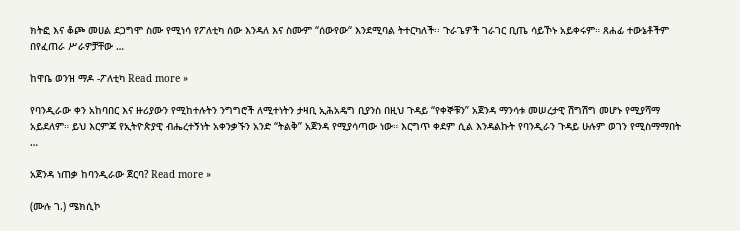ክትፎ እና ቆጮ መሀል ደጋግሞ ስሙ የሚነሳ የፖለቲካ ሰው እንዳለ እና ስሙም “ሰውየው“ እንደሚባል ትተርካለች፡፡ ጉራጌዎች ገራገር ቢጤ ሳይኾኑ አይቀሩም። ጸሐፊ ተውኔቶችም በየፈጠራ ሥራዎቻቸው …

ከዋቤ ወንዝ ማዶ -ፖለቲካ Read more »

የባንዲራው ቀን አከባበር እና ዙሪያውን የሚከተሉትን ንግግሮች ለሚተነትን ታዛቢ ኢሕአዴግ ቢያንስ በዚህ ጉዳይ “የቀኞቹን” አጀንዳ ማንሳቱ መሠረታዊ ሽግሽግ መሆኑ የሚያሻማ አይደለም። ይህ እርምጃ የኢትዮጵያዊ ብሔረተኝነት አቀንቃኙን አንድ “ትልቅ” አጀንዳ የሚያሳጣው ነው። እርግጥ ቀደም ሲል እንዳልኩት የባንዲራን ጉዳይ ሁሉም ወገን የሚስማማበት …

አጀንዳ ነጠቃ ከባንዲራው ጀርባ? Read more »

(ሙሉ ገ.) ሜክሲኮ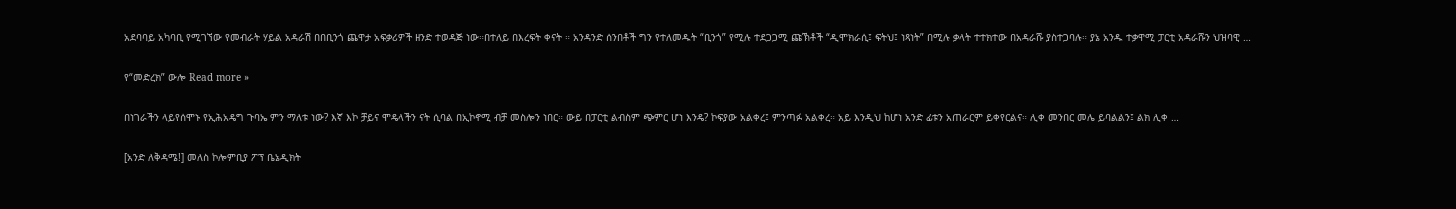አደባባይ አካባቢ የሚገኘው የመብራት ሃይል አዳራሽ በበቢንጎ ጨዋታ አፍቃሪዎች ዘንድ ተወዳጅ ነው።በተለይ በእረፍት ቀናት ። አንዳንድ ሰንበቶች ግን የተለመዱት “ቢንጎ” የሚሉ ተደጋጋሚ ጩኽቶች “ዲሞክራሲ፤ ፍትህ፤ ነጻነት” በሚሉ ቃላት ተተክተው በአዳራሹ ያስተጋባሉ። ያኔ አንዱ ተቃዋሚ ፓርቲ አዳራሹን ህዝባዊ …

የ“መድረክ” ውሎ Read more »

በነገራችን ላይየሰሞኑ የኢሕአዴግ ጉባኤ ምን ማለቱ ነው? እኛ እኮ ቻይና ሞዴላችን ናት ሲባል በኢኮኖሚ ብቻ መስሎን ነበር። ውይ በፓርቲ ልብስም ጭምር ሆነ እንዴ? ኮፍያው አልቀረ፤ ምንጣፉ አልቀረ። አይ እንዲህ ከሆነ አንድ ፊቱን አጠራርም ይቀየርልና። ሊቀ መንበር መሌ ይባልልን፤ ልክ ሊቀ …

[አንድ ለቅዳሜ!] መለስ ኮሎምቢያ ፖፕ ቤኔዲክት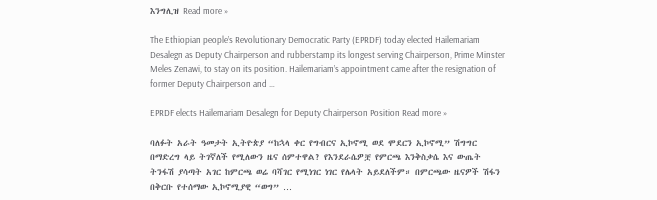እንግሊዝ Read more »

The Ethiopian people’s Revolutionary Democratic Party (EPRDF) today elected Hailemariam Desalegn as Deputy Chairperson and rubberstamp its longest serving Chairperson, Prime Minster Meles Zenawi, to stay on its position. Hailemariam’s appointment came after the resignation of former Deputy Chairperson and …

EPRDF elects Hailemariam Desalegn for Deputy Chairperson Position Read more »

ባለፉት አራት ዓመታት ኢትዮጵያ “ከኋላ ቀር የግብርና ኢኮኖሚ ወደ ሞደርን ኢኮኖሚ” ሽግግር በማድረግ ላይ ትገኛለች የሚለውን ዜና ሰምተዋል? የእንደራሴዎቿ የምርጫ እንቅስቃሴ እና ውጤት ትንፋሽ ያሳጣት አገር ከምርጫ ወሬ ባሻገር የሚነገር ነገር የሌላት አይደለችም። በምርጫው ዜናዎች ሽፋን በቅርቡ የተሰማው ኢኮኖሚያዊ “ወግ” …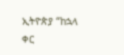ኢትዮጵያ “ከኋላ ቀር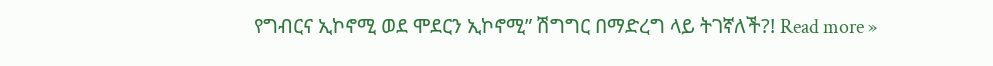የግብርና ኢኮኖሚ ወደ ሞደርን ኢኮኖሚ” ሽግግር በማድረግ ላይ ትገኛለች?! Read more »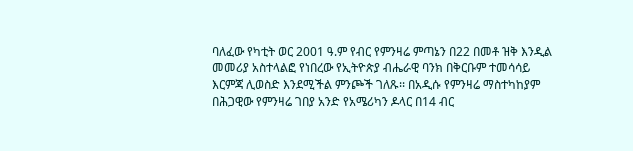ባለፈው የካቲት ወር 2001 ዓ.ም የብር የምንዛሬ ምጣኔን በ22 በመቶ ዝቅ እንዲል መመሪያ አስተላልፎ የነበረው የኢትዮጵያ ብሔራዊ ባንክ በቅርቡም ተመሳሳይ እርምጃ ሊወስድ እንደሚችል ምንጮች ገለጹ፡፡ በአዲሱ የምንዛሬ ማስተካከያም በሕጋዊው የምንዛሬ ገበያ አንድ የአሜሪካን ዶላር በ14 ብር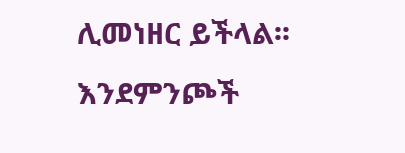ሊመነዘር ይችላል፡፡ እንደምንጮች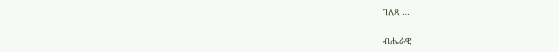ገለጻ …

ብሔራዊ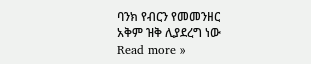ባንክ የብርን የመመንዘር አቅም ዝቅ ሊያደረግ ነው Read more »